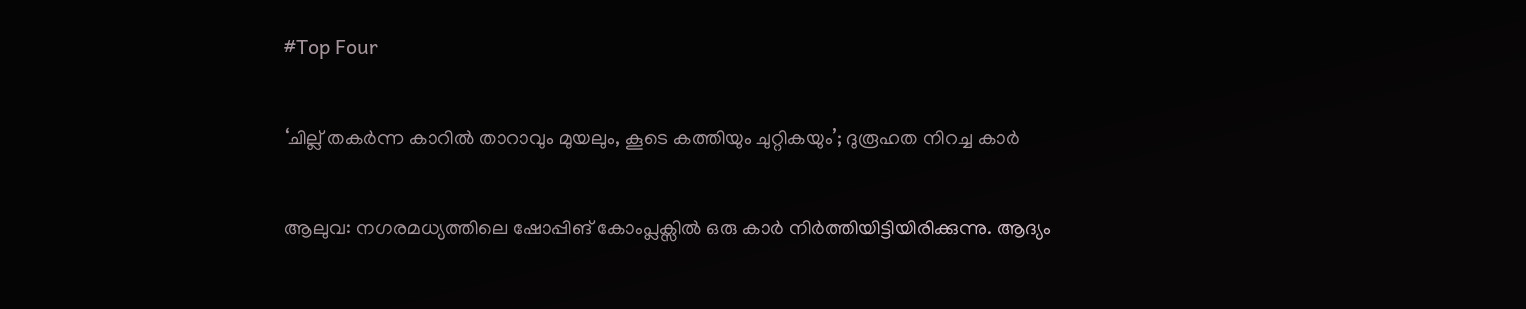#Top Four

‘ചില്ല് തകര്‍ന്ന കാറില്‍ താറാവും മുയലും, കൂടെ കത്തിയും ചുറ്റികയും’; ദുരൂഹത നിറച്ച കാര്‍

ആലുവ: നഗരമധ്യത്തിലെ ഷോപ്പിങ് കോംപ്ലക്സില്‍ ഒരു കാര്‍ നിര്‍ത്തിയിട്ടിയിരിക്കുന്നു. ആദ്യം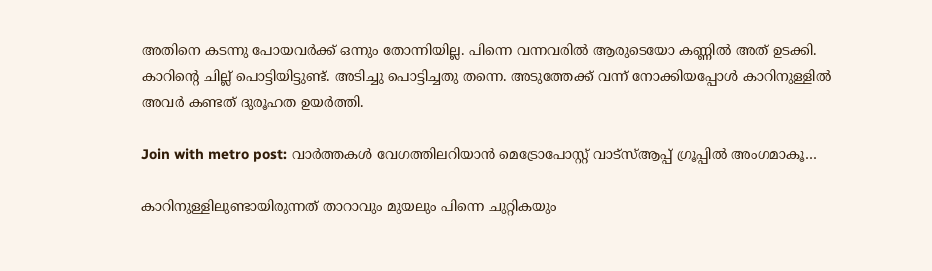അതിനെ കടന്നു പോയവര്‍ക്ക് ഒന്നും തോന്നിയില്ല. പിന്നെ വന്നവരില്‍ ആരുടെയോ കണ്ണില്‍ അത് ഉടക്കി. കാറിന്റെ ചില്ല് പൊട്ടിയിട്ടുണ്ട്. അടിച്ചു പൊട്ടിച്ചതു തന്നെ. അടുത്തേക്ക് വന്ന് നോക്കിയപ്പോള്‍ കാറിനുള്ളില്‍ അവര്‍ കണ്ടത് ദുരൂഹത ഉയര്‍ത്തി.

Join with metro post: വാര്‍ത്തകള്‍ വേഗത്തിലറിയാന്‍ മെട്രോപോസ്റ്റ് വാട്‌സ്ആപ്പ് ഗ്രൂപ്പില്‍ അംഗമാകൂ…

കാറിനുള്ളിലുണ്ടായിരുന്നത് താറാവും മുയലും പിന്നെ ചുറ്റികയും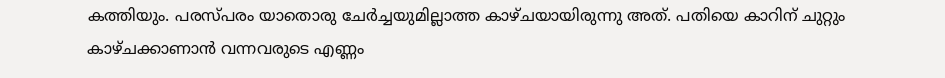കത്തിയും. പരസ്പരം യാതൊരു ചേര്‍ച്ചയുമില്ലാത്ത കാഴ്ചയായിരുന്നു അത്. പതിയെ കാറിന് ചുറ്റും കാഴ്ചക്കാണാന്‍ വന്നവരുടെ എണ്ണം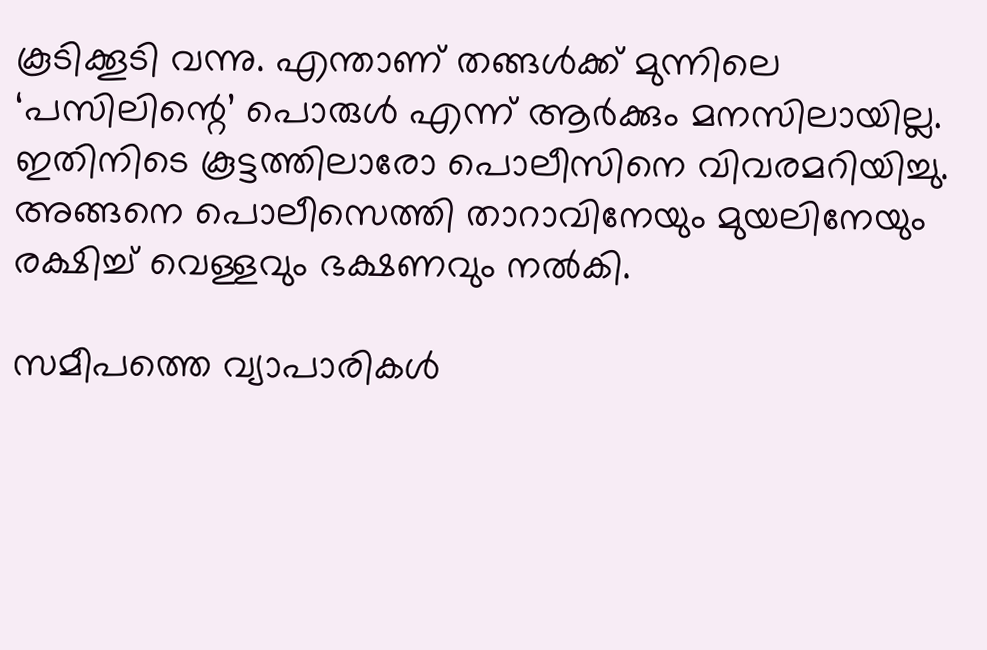കൂടിക്കൂടി വന്നു. എന്താണ് തങ്ങള്‍ക്ക് മുന്നിലെ ‘പസിലിന്റെ’ പൊരുള്‍ എന്ന് ആര്‍ക്കും മനസിലായില്ല. ഇതിനിടെ കൂട്ടത്തിലാരോ പൊലീസിനെ വിവരമറിയിച്ചു. അങ്ങനെ പൊലീസെത്തി താറാവിനേയും മുയലിനേയും രക്ഷിച്ച് വെള്ളവും ഭക്ഷണവും നല്‍കി.

സമീപത്തെ വ്യാപാരികള്‍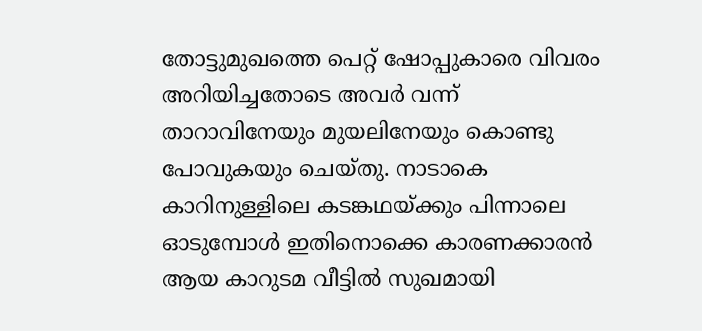തോട്ടുമുഖത്തെ പെറ്റ് ഷോപ്പുകാരെ വിവരം അറിയിച്ചതോടെ അവര്‍ വന്ന് താറാവിനേയും മുയലിനേയും കൊണ്ടു പോവുകയും ചെയ്തു. നാടാകെ കാറിനുള്ളിലെ കടങ്കഥയ്ക്കും പിന്നാലെ ഓടുമ്പോള്‍ ഇതിനൊക്കെ കാരണക്കാരന്‍ ആയ കാറുടമ വീട്ടില്‍ സുഖമായി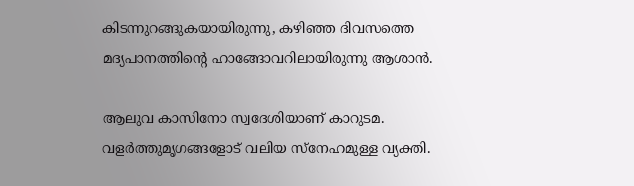കിടന്നുറങ്ങുകയായിരുന്നു, കഴിഞ്ഞ ദിവസത്തെ മദ്യപാനത്തിന്റെ ഹാങ്ങോവറിലായിരുന്നു ആശാന്‍.

ആലുവ കാസിനോ സ്വദേശിയാണ് കാറുടമ. വളര്‍ത്തുമൃഗങ്ങളോട് വലിയ സ്നേഹമുള്ള വ്യക്തി.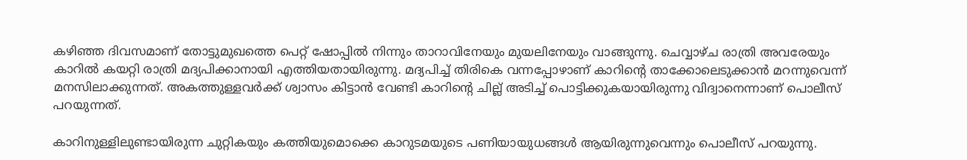കഴിഞ്ഞ ദിവസമാണ് തോട്ടുമുഖത്തെ പെറ്റ് ഷോപ്പില്‍ നിന്നും താറാവിനേയും മുയലിനേയും വാങ്ങുന്നു. ചെവ്വാഴ്ച രാത്രി അവരേയും കാറില്‍ കയറ്റി രാത്രി മദ്യപിക്കാനായി എത്തിയതായിരുന്നു. മദ്യപിച്ച് തിരികെ വന്നപ്പോഴാണ് കാറിന്റെ താക്കോലെടുക്കാന്‍ മറന്നുവെന്ന് മനസിലാക്കുന്നത്. അകത്തുള്ളവര്‍ക്ക് ശ്വാസം കിട്ടാന്‍ വേണ്ടി കാറിന്റെ ചില്ല് അടിച്ച് പൊട്ടിക്കുകയായിരുന്നു വിദ്വാനെന്നാണ് പൊലീസ് പറയുന്നത്.

കാറിനുള്ളിലുണ്ടായിരുന്ന ചുറ്റികയും കത്തിയുമൊക്കെ കാറുടമയുടെ പണിയായുധങ്ങള്‍ ആയിരുന്നുവെന്നും പൊലീസ് പറയുന്നു.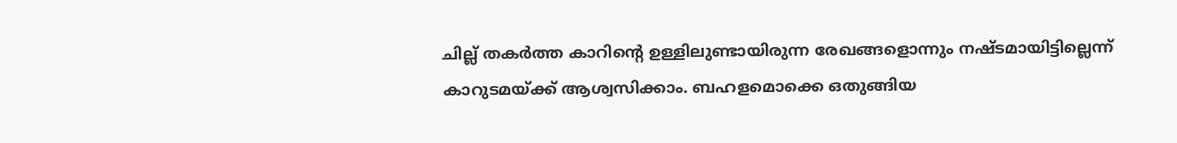ചില്ല് തകര്‍ത്ത കാറിന്റെ ഉള്ളിലുണ്ടായിരുന്ന രേഖങ്ങളൊന്നും നഷ്ടമായിട്ടില്ലെന്ന് കാറുടമയ്ക്ക് ആശ്വസിക്കാം. ബഹളമൊക്കെ ഒതുങ്ങിയ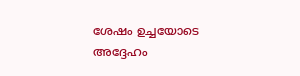ശേഷം ഉച്ചയോടെ അദ്ദേഹം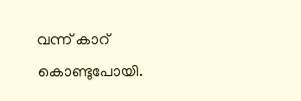വന്ന് കാറ് കൊണ്ടുപോയി.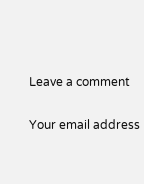Leave a comment

Your email address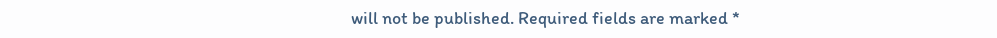will not be published. Required fields are marked *